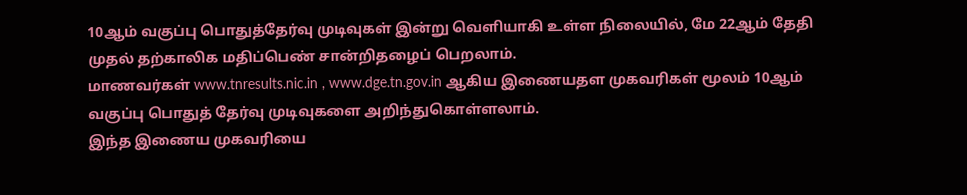10ஆம் வகுப்பு பொதுத்தேர்வு முடிவுகள் இன்று வெளியாகி உள்ள நிலையில், மே 22ஆம் தேதி முதல் தற்காலிக மதிப்பெண் சான்றிதழைப் பெறலாம்.
மாணவர்கள் www.tnresults.nic.in , www.dge.tn.gov.in ஆகிய இணையதள முகவரிகள் மூலம் 10ஆம் வகுப்பு பொதுத் தேர்வு முடிவுகளை அறிந்துகொள்ளலாம்.
இந்த இணைய முகவரியை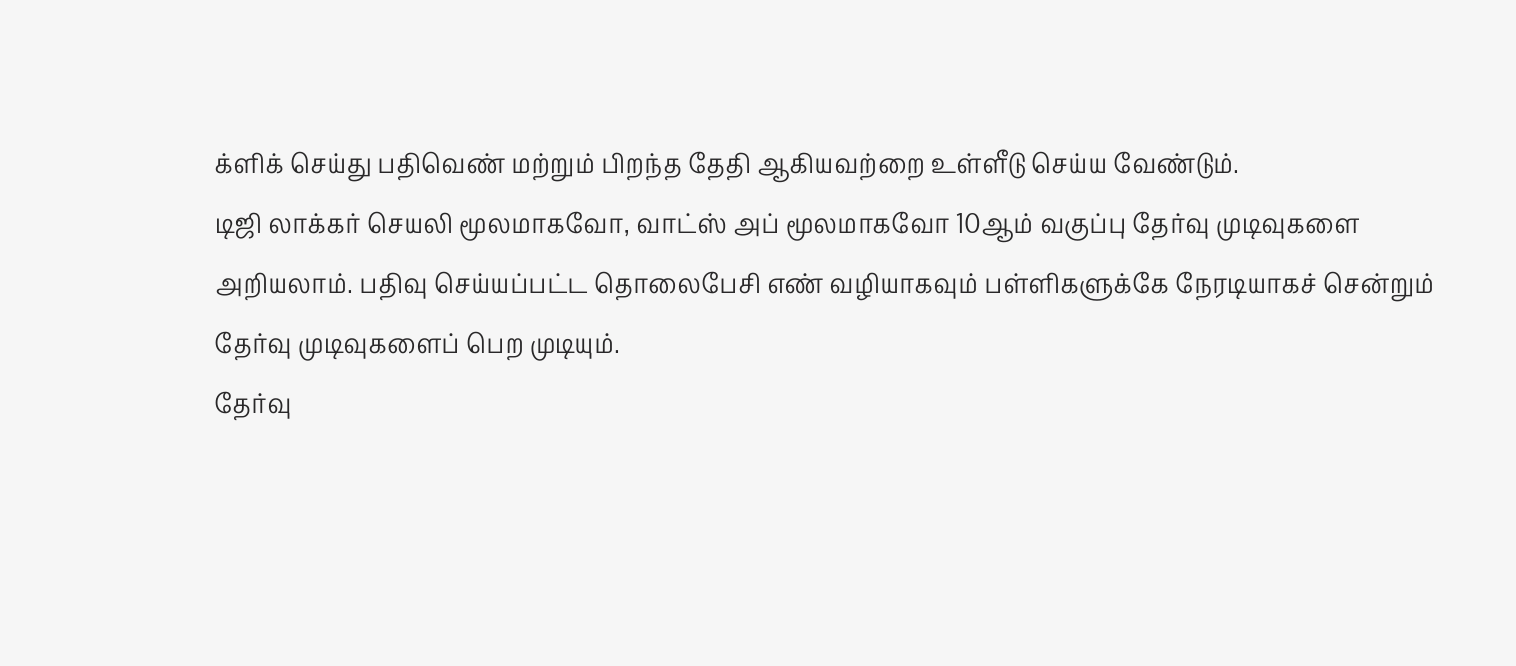க்ளிக் செய்து பதிவெண் மற்றும் பிறந்த தேதி ஆகியவற்றை உள்ளீடு செய்ய வேண்டும்.
டிஜி லாக்கர் செயலி மூலமாகவோ, வாட்ஸ் அப் மூலமாகவோ 10ஆம் வகுப்பு தேர்வு முடிவுகளை அறியலாம். பதிவு செய்யப்பட்ட தொலைபேசி எண் வழியாகவும் பள்ளிகளுக்கே நேரடியாகச் சென்றும் தேர்வு முடிவுகளைப் பெற முடியும்.
தேர்வு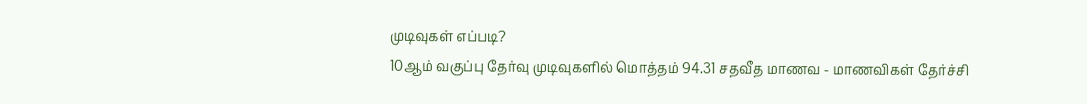முடிவுகள் எப்படி?
10ஆம் வகுப்பு தேர்வு முடிவுகளில் மொத்தம் 94.31 சதவீத மாணவ - மாணவிகள் தேர்ச்சி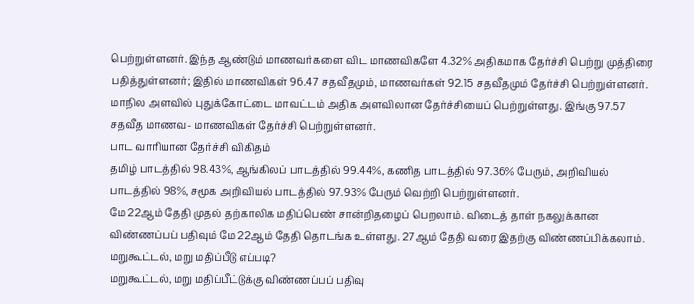பெற்றுள்ளனர். இந்த ஆண்டும் மாணவர்களை விட மாணவிகளே 4.32% அதிகமாக தேர்ச்சி பெற்று முத்திரை பதித்துள்ளனர்; இதில் மாணவிகள் 96.47 சதவீதமும், மாணவர்கள் 92.15 சதவீதமும் தேர்ச்சி பெற்றுள்ளனர்.
மாநில அளவில் புதுக்கோட்டை மாவட்டம் அதிக அளவிலான தேர்ச்சியைப் பெற்றுள்ளது. இங்கு 97.57 சதவீத மாணவ- மாணவிகள் தேர்ச்சி பெற்றுள்ளனர்.
பாட வாரியான தேர்ச்சி விகிதம்
தமிழ் பாடத்தில் 98.43%, ஆங்கிலப் பாடத்தில் 99.44%, கணித பாடத்தில் 97.36% பேரும், அறிவியல் பாடத்தில் 98%, சமூக அறிவியல் பாடத்தில் 97.93% பேரும் வெற்றி பெற்றுள்ளனர்.
மே 22ஆம் தேதி முதல் தற்காலிக மதிப்பெண் சான்றிதழைப் பெறலாம். விடைத் தாள் நகலுக்கான விண்ணப்பப் பதிவும் மே 22ஆம் தேதி தொடங்க உள்ளது. 27ஆம் தேதி வரை இதற்கு விண்ணப்பிக்கலாம்.
மறுகூட்டல், மறு மதிப்பீடு எப்படி?
மறுகூட்டல், மறு மதிப்பீட்டுக்கு விண்ணப்பப் பதிவு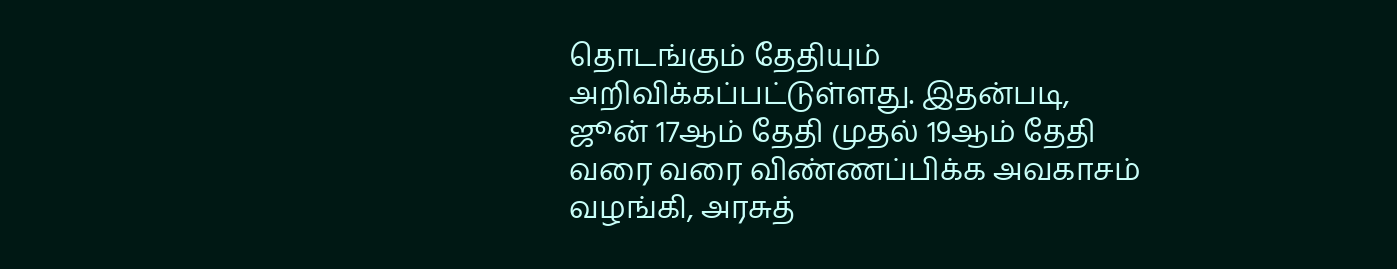தொடங்கும் தேதியும் அறிவிக்கப்பட்டுள்ளது. இதன்படி, ஜூன் 17ஆம் தேதி முதல் 19ஆம் தேதி வரை வரை விண்ணப்பிக்க அவகாசம் வழங்கி, அரசுத்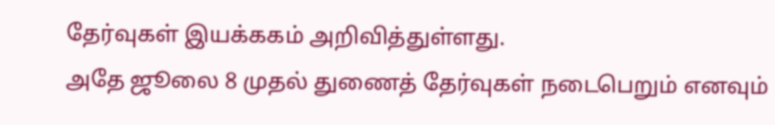தேர்வுகள் இயக்ககம் அறிவித்துள்ளது.
அதே ஜூலை 8 முதல் துணைத் தேர்வுகள் நடைபெறும் எனவும்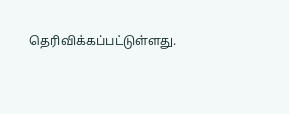தெரிவிக்கப்பட்டுள்ளது.